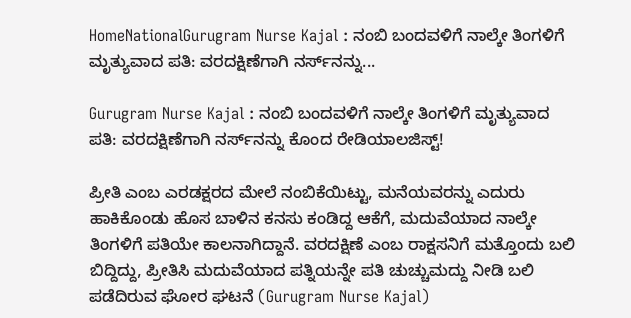HomeNationalGurugram Nurse Kajal : ನಂಬಿ ಬಂದವಳಿಗೆ ನಾಲ್ಕೇ ತಿಂಗಳಿಗೆ ಮೃತ್ಯುವಾದ ಪತಿ: ವರದಕ್ಷಿಣೆಗಾಗಿ ನರ್ಸ್‌ನನ್ನು...

Gurugram Nurse Kajal : ನಂಬಿ ಬಂದವಳಿಗೆ ನಾಲ್ಕೇ ತಿಂಗಳಿಗೆ ಮೃತ್ಯುವಾದ ಪತಿ: ವರದಕ್ಷಿಣೆಗಾಗಿ ನರ್ಸ್‌ನನ್ನು ಕೊಂದ ರೇಡಿಯಾಲಜಿಸ್ಟ್!

ಪ್ರೀತಿ ಎಂಬ ಎರಡಕ್ಷರದ ಮೇಲೆ ನಂಬಿಕೆಯಿಟ್ಟು, ಮನೆಯವರನ್ನು ಎದುರು ಹಾಕಿಕೊಂಡು ಹೊಸ ಬಾಳಿನ ಕನಸು ಕಂಡಿದ್ದ ಆಕೆಗೆ, ಮದುವೆಯಾದ ನಾಲ್ಕೇ ತಿಂಗಳಿಗೆ ಪತಿಯೇ ಕಾಲನಾಗಿದ್ದಾನೆ. ವರದಕ್ಷಿಣೆ ಎಂಬ ರಾಕ್ಷಸನಿಗೆ ಮತ್ತೊಂದು ಬಲಿ ಬಿದ್ದಿದ್ದು, ಪ್ರೀತಿಸಿ ಮದುವೆಯಾದ ಪತ್ನಿಯನ್ನೇ ಪತಿ ಚುಚ್ಚುಮದ್ದು ನೀಡಿ ಬಲಿ ಪಡೆದಿರುವ ಘೋರ ಘಟನೆ (Gurugram Nurse Kajal)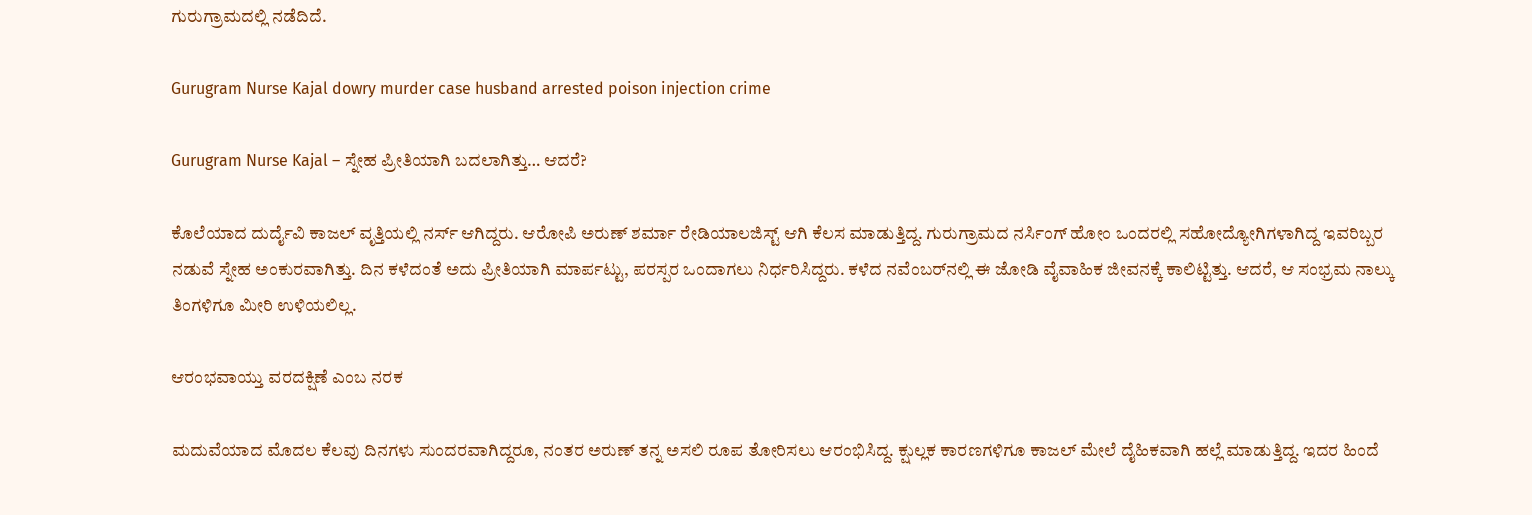ಗುರುಗ್ರಾಮದಲ್ಲಿ ನಡೆದಿದೆ.

Gurugram Nurse Kajal dowry murder case husband arrested poison injection crime

Gurugram Nurse Kajal – ಸ್ನೇಹ ಪ್ರೀತಿಯಾಗಿ ಬದಲಾಗಿತ್ತು… ಆದರೆ?

ಕೊಲೆಯಾದ ದುರ್ದೈವಿ ಕಾಜಲ್ ವೃತ್ತಿಯಲ್ಲಿ ನರ್ಸ್ ಆಗಿದ್ದರು. ಆರೋಪಿ ಅರುಣ್ ಶರ್ಮಾ ರೇಡಿಯಾಲಜಿಸ್ಟ್ ಆಗಿ ಕೆಲಸ ಮಾಡುತ್ತಿದ್ದ. ಗುರುಗ್ರಾಮದ ನರ್ಸಿಂಗ್ ಹೋಂ ಒಂದರಲ್ಲಿ ಸಹೋದ್ಯೋಗಿಗಳಾಗಿದ್ದ ಇವರಿಬ್ಬರ ನಡುವೆ ಸ್ನೇಹ ಅಂಕುರವಾಗಿತ್ತು. ದಿನ ಕಳೆದಂತೆ ಅದು ಪ್ರೀತಿಯಾಗಿ ಮಾರ್ಪಟ್ಟು, ಪರಸ್ಪರ ಒಂದಾಗಲು ನಿರ್ಧರಿಸಿದ್ದರು. ಕಳೆದ ನವೆಂಬರ್‌ನಲ್ಲಿ ಈ ಜೋಡಿ ವೈವಾಹಿಕ ಜೀವನಕ್ಕೆ ಕಾಲಿಟ್ಟಿತ್ತು. ಆದರೆ, ಆ ಸಂಭ್ರಮ ನಾಲ್ಕು ತಿಂಗಳಿಗೂ ಮೀರಿ ಉಳಿಯಲಿಲ್ಲ.

ಆರಂಭವಾಯ್ತು ವರದಕ್ಷಿಣೆ ಎಂಬ ನರಕ

ಮದುವೆಯಾದ ಮೊದಲ ಕೆಲವು ದಿನಗಳು ಸುಂದರವಾಗಿದ್ದರೂ, ನಂತರ ಅರುಣ್ ತನ್ನ ಅಸಲಿ ರೂಪ ತೋರಿಸಲು ಆರಂಭಿಸಿದ್ದ. ಕ್ಷುಲ್ಲಕ ಕಾರಣಗಳಿಗೂ ಕಾಜಲ್ ಮೇಲೆ ದೈಹಿಕವಾಗಿ ಹಲ್ಲೆ ಮಾಡುತ್ತಿದ್ದ. ಇದರ ಹಿಂದೆ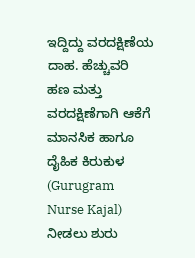ಇದ್ದಿದ್ದು ವರದಕ್ಷಿಣೆಯ ದಾಹ. ಹೆಚ್ಚುವರಿ ಹಣ ಮತ್ತು ವರದಕ್ಷಿಣೆಗಾಗಿ ಆಕೆಗೆ ಮಾನಸಿಕ ಹಾಗೂ ದೈಹಿಕ ಕಿರುಕುಳ (Gurugram Nurse Kajal)  ನೀಡಲು ಶುರು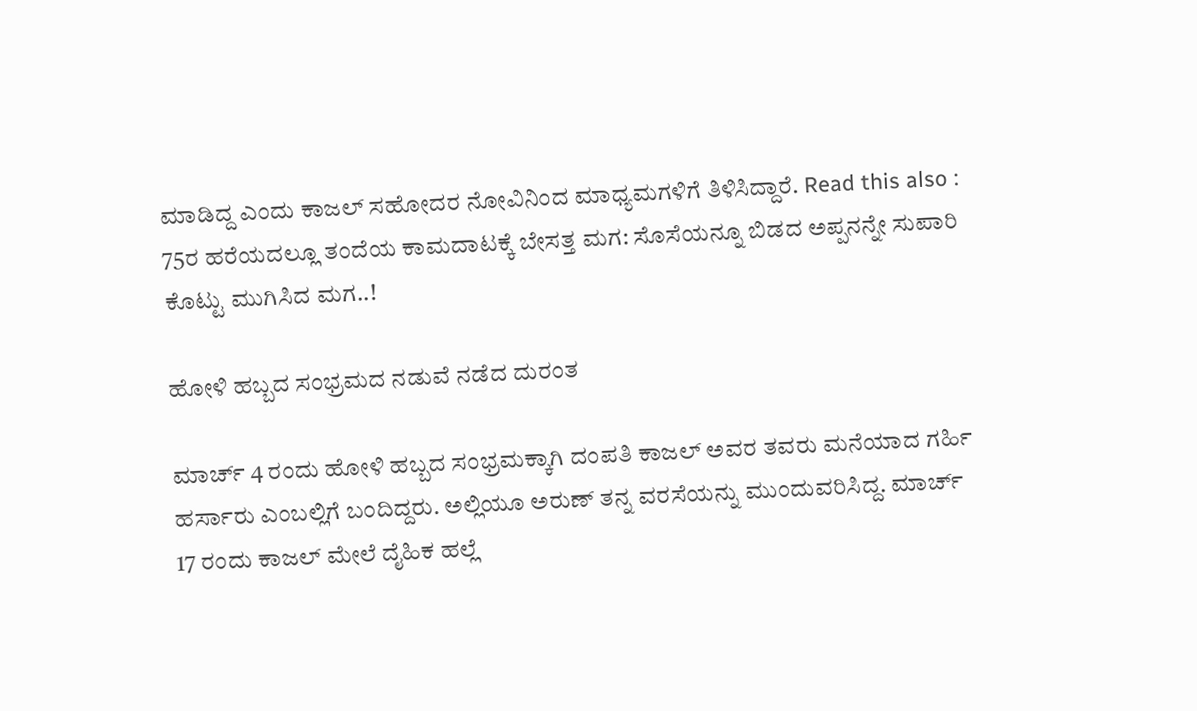ಮಾಡಿದ್ದ ಎಂದು ಕಾಜಲ್ ಸಹೋದರ ನೋವಿನಿಂದ ಮಾಧ್ಯಮಗಳಿಗೆ ತಿಳಿಸಿದ್ದಾರೆ. Read this also : 75ರ ಹರೆಯದಲ್ಲೂ ತಂದೆಯ ಕಾಮದಾಟಕ್ಕೆ ಬೇಸತ್ತ ಮಗ: ಸೊಸೆಯನ್ನೂ ಬಿಡದ ಅಪ್ಪನನ್ನೇ ಸುಪಾರಿ ಕೊಟ್ಟು ಮುಗಿಸಿದ ಮಗ..!

ಹೋಳಿ ಹಬ್ಬದ ಸಂಭ್ರಮದ ನಡುವೆ ನಡೆದ ದುರಂತ

ಮಾರ್ಚ್ 4 ರಂದು ಹೋಳಿ ಹಬ್ಬದ ಸಂಭ್ರಮಕ್ಕಾಗಿ ದಂಪತಿ ಕಾಜಲ್ ಅವರ ತವರು ಮನೆಯಾದ ಗರ್ಹಿ ಹರ್ಸಾರು ಎಂಬಲ್ಲಿಗೆ ಬಂದಿದ್ದರು. ಅಲ್ಲಿಯೂ ಅರುಣ್ ತನ್ನ ವರಸೆಯನ್ನು ಮುಂದುವರಿಸಿದ್ದ. ಮಾರ್ಚ್ 17 ರಂದು ಕಾಜಲ್ ಮೇಲೆ ದೈಹಿಕ ಹಲ್ಲೆ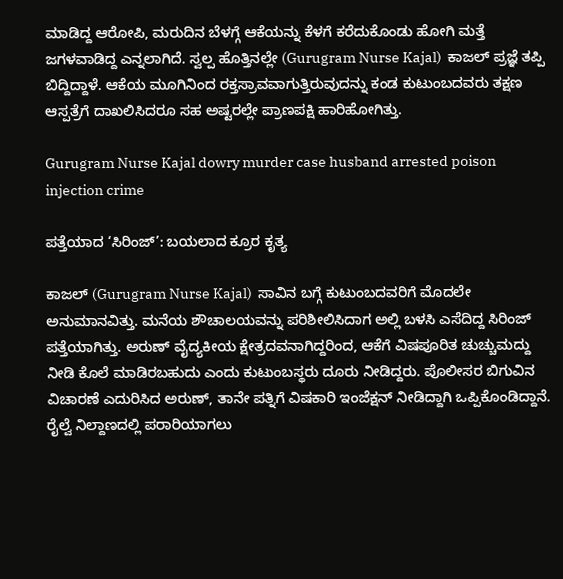ಮಾಡಿದ್ದ ಆರೋಪಿ, ಮರುದಿನ ಬೆಳಗ್ಗೆ ಆಕೆಯನ್ನು ಕೆಳಗೆ ಕರೆದುಕೊಂಡು ಹೋಗಿ ಮತ್ತೆ ಜಗಳವಾಡಿದ್ದ ಎನ್ನಲಾಗಿದೆ. ಸ್ವಲ್ಪ ಹೊತ್ತಿನಲ್ಲೇ (Gurugram Nurse Kajal)  ಕಾಜಲ್ ಪ್ರಜ್ಞೆ ತಪ್ಪಿ ಬಿದ್ದಿದ್ದಾಳೆ. ಆಕೆಯ ಮೂಗಿನಿಂದ ರಕ್ತಸ್ರಾವವಾಗುತ್ತಿರುವುದನ್ನು ಕಂಡ ಕುಟುಂಬದವರು ತಕ್ಷಣ ಆಸ್ಪತ್ರೆಗೆ ದಾಖಲಿಸಿದರೂ ಸಹ ಅಷ್ಟರಲ್ಲೇ ಪ್ರಾಣಪಕ್ಷಿ ಹಾರಿಹೋಗಿತ್ತು.

Gurugram Nurse Kajal dowry murder case husband arrested poison injection crime

ಪತ್ತೆಯಾದ ‘ಸಿರಿಂಜ್’: ಬಯಲಾದ ಕ್ರೂರ ಕೃತ್ಯ

ಕಾಜಲ್ (Gurugram Nurse Kajal)  ಸಾವಿನ ಬಗ್ಗೆ ಕುಟುಂಬದವರಿಗೆ ಮೊದಲೇ ಅನುಮಾನವಿತ್ತು. ಮನೆಯ ಶೌಚಾಲಯವನ್ನು ಪರಿಶೀಲಿಸಿದಾಗ ಅಲ್ಲಿ ಬಳಸಿ ಎಸೆದಿದ್ದ ಸಿರಿಂಜ್ ಪತ್ತೆಯಾಗಿತ್ತು. ಅರುಣ್ ವೈದ್ಯಕೀಯ ಕ್ಷೇತ್ರದವನಾಗಿದ್ದರಿಂದ, ಆಕೆಗೆ ವಿಷಪೂರಿತ ಚುಚ್ಚುಮದ್ದು ನೀಡಿ ಕೊಲೆ ಮಾಡಿರಬಹುದು ಎಂದು ಕುಟುಂಬಸ್ಥರು ದೂರು ನೀಡಿದ್ದರು. ಪೊಲೀಸರ ಬಿಗುವಿನ ವಿಚಾರಣೆ ಎದುರಿಸಿದ ಅರುಣ್, ತಾನೇ ಪತ್ನಿಗೆ ವಿಷಕಾರಿ ಇಂಜೆಕ್ಷನ್ ನೀಡಿದ್ದಾಗಿ ಒಪ್ಪಿಕೊಂಡಿದ್ದಾನೆ. ರೈಲ್ವೆ ನಿಲ್ದಾಣದಲ್ಲಿ ಪರಾರಿಯಾಗಲು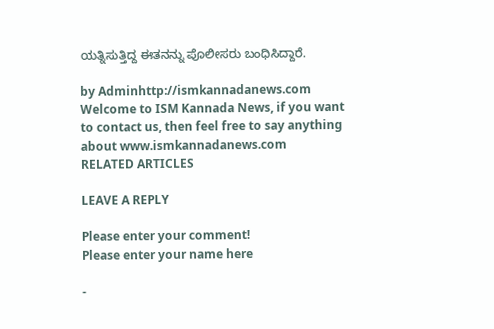ಯತ್ನಿಸುತ್ತಿದ್ದ ಈತನನ್ನು ಪೊಲೀಸರು ಬಂಧಿಸಿದ್ದಾರೆ.

by Adminhttp://ismkannadanews.com
Welcome to ISM Kannada News, if you want to contact us, then feel free to say anything about www.ismkannadanews.com
RELATED ARTICLES

LEAVE A REPLY

Please enter your comment!
Please enter your name here

-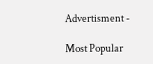Advertisment -

Most Popular